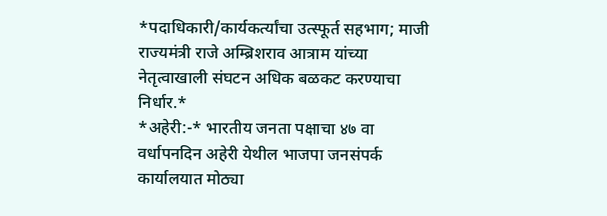*पदाधिकारी/कार्यकर्त्यांचा उत्स्फूर्त सहभाग; माजी राज्यमंत्री राजे अम्ब्रिशराव आत्राम यांच्या नेतृत्वाखाली संघटन अधिक बळकट करण्याचा निर्धार.*
*अहेरी:-* भारतीय जनता पक्षाचा ४७ वा वर्धापनदिन अहेरी येथील भाजपा जनसंपर्क कार्यालयात मोठ्या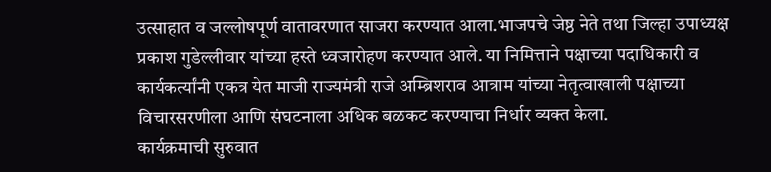उत्साहात व जल्लोषपूर्ण वातावरणात साजरा करण्यात आला.भाजपचे जेष्ठ नेते तथा जिल्हा उपाध्यक्ष प्रकाश गुडेल्लीवार यांच्या हस्ते ध्वजारोहण करण्यात आले. या निमित्ताने पक्षाच्या पदाधिकारी व कार्यकर्त्यांनी एकत्र येत माजी राज्यमंत्री राजे अम्ब्रिशराव आत्राम यांच्या नेतृत्वाखाली पक्षाच्या विचारसरणीला आणि संघटनाला अधिक बळकट करण्याचा निर्धार व्यक्त केला.
कार्यक्रमाची सुरुवात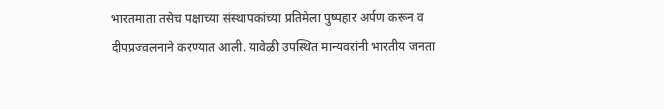भारतमाता तसेच पक्षाच्या संस्थापकांच्या प्रतिमेला पुष्पहार अर्पण करून व दीपप्रज्वलनाने करण्यात आली. यावेळी उपस्थित मान्यवरांनी भारतीय जनता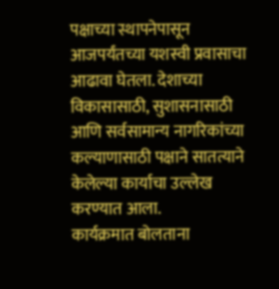पक्षाच्या स्थापनेपासून आजपर्यंतच्या यशस्वी प्रवासाचा आढावा घेतला. देशाच्या विकासासाठी, सुशासनासाठी आणि सर्वसामान्य नागरिकांच्या कल्याणासाठी पक्षाने सातत्याने केलेल्या कार्याचा उल्लेख करण्यात आला.
कार्यक्रमात बोलताना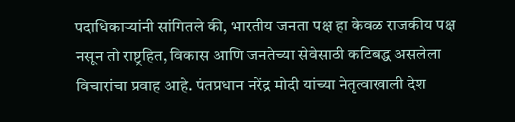पदाधिकाऱ्यांनी सांगितले की, भारतीय जनता पक्ष हा केवळ राजकीय पक्ष नसून तो राष्ट्रहित, विकास आणि जनतेच्या सेवेसाठी कटिबद्ध असलेला विचारांचा प्रवाह आहे. पंतप्रधान नरेंद्र मोदी यांच्या नेतृत्वाखाली देश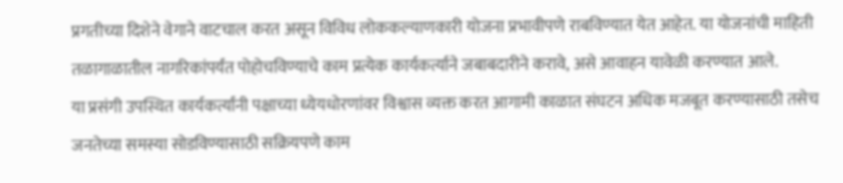प्रगतीच्या दिशेने वेगाने वाटचाल करत असून विविध लोककल्याणकारी योजना प्रभावीपणे राबविण्यात येत आहेत. या योजनांची माहिती तळागाळातील नागरिकांपर्यंत पोहोचविण्याचे काम प्रत्येक कार्यकर्त्याने जबाबदारीने करावे, असे आवाहन यावेळी करण्यात आले.
या प्रसंगी उपस्थित कार्यकर्त्यांनी पक्षाच्या ध्येयधोरणांवर विश्वास व्यक्त करत आगामी काळात संघटन अधिक मजबूत करण्यासाठी तसेच जनतेच्या समस्या सोडविण्यासाठी सक्रियपणे काम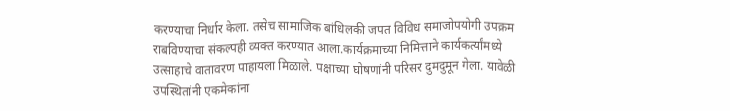करण्याचा निर्धार केला. तसेच सामाजिक बांधिलकी जपत विविध समाजोपयोगी उपक्रम राबविण्याचा संकल्पही व्यक्त करण्यात आला.कार्यक्रमाच्या निमित्ताने कार्यकर्त्यांमध्ये उत्साहाचे वातावरण पाहायला मिळाले. पक्षाच्या घोषणांनी परिसर दुमदुमून गेला. यावेळी उपस्थितांनी एकमेकांना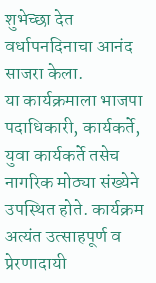शुभेच्छा देत वर्धापनदिनाचा आनंद साजरा केला.
या कार्यक्रमाला भाजपा पदाधिकारी, कार्यकर्ते, युवा कार्यकर्ते तसेच नागरिक मोठ्या संख्येने उपस्थित होते. कार्यक्रम अत्यंत उत्साहपूर्ण व प्रेरणादायी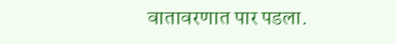वातावरणात पार पडला.